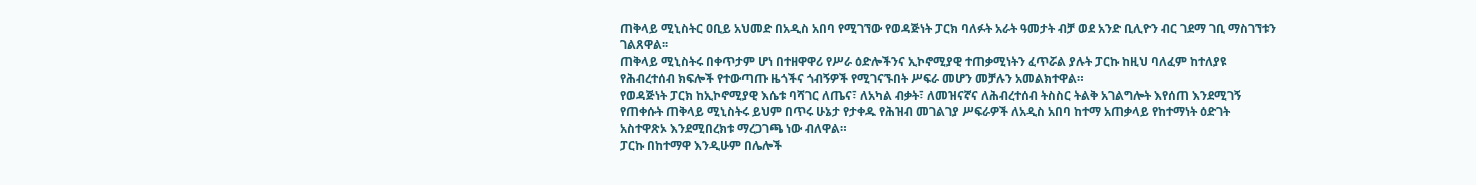ጠቅላይ ሚኒስትር ዐቢይ አህመድ በአዲስ አበባ የሚገኘው የወዳጅነት ፓርክ ባለፉት አራት ዓመታት ብቻ ወደ አንድ ቢሊዮን ብር ገደማ ገቢ ማስገኘቱን ገልጸዋል፡፡
ጠቅላይ ሚኒስትሩ በቀጥታም ሆነ በተዘዋዋሪ የሥራ ዕድሎችንና ኢኮኖሚያዊ ተጠቃሚነትን ፈጥሯል ያሉት ፓርኩ ከዚህ ባለፈም ከተለያዩ የሕብረተሰብ ክፍሎች የተውጣጡ ዜጎችና ጎብኝዎች የሚገናኙበት ሥፍራ መሆን መቻሉን አመልክተዋል።
የወዳጅነት ፓርክ ከኢኮኖሚያዊ እሴቱ ባሻገር ለጤና፣ ለአካል ብቃት፣ ለመዝናኛና ለሕብረተሰብ ትስስር ትልቅ አገልግሎት እየሰጠ እንደሚገኝ የጠቀሱት ጠቅላይ ሚኒስትሩ ይህም በጥሩ ሁኔታ የታቀዱ የሕዝብ መገልገያ ሥፍራዎች ለአዲስ አበባ ከተማ አጠቃላይ የከተማነት ዕድገት አስተዋጽኦ እንደሚበረክቱ ማረጋገጫ ነው ብለዋል።
ፓርኩ በከተማዋ እንዲሁም በሌሎች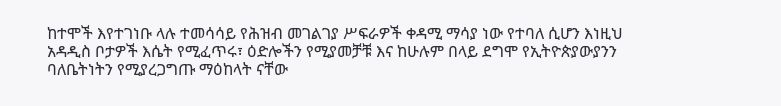ከተሞች እየተገነቡ ላሉ ተመሳሳይ የሕዝብ መገልገያ ሥፍራዎች ቀዳሚ ማሳያ ነው የተባለ ሲሆን እነዚህ አዳዲስ ቦታዎች እሴት የሚፈጥሩ፣ ዕድሎችን የሚያመቻቹ እና ከሁሉም በላይ ደግሞ የኢትዮጵያውያንን ባለቤትነትን የሚያረጋግጡ ማዕከላት ናቸው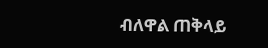ብለዋል ጠቅላይ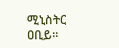ሚኒስትር ዐቢይ።